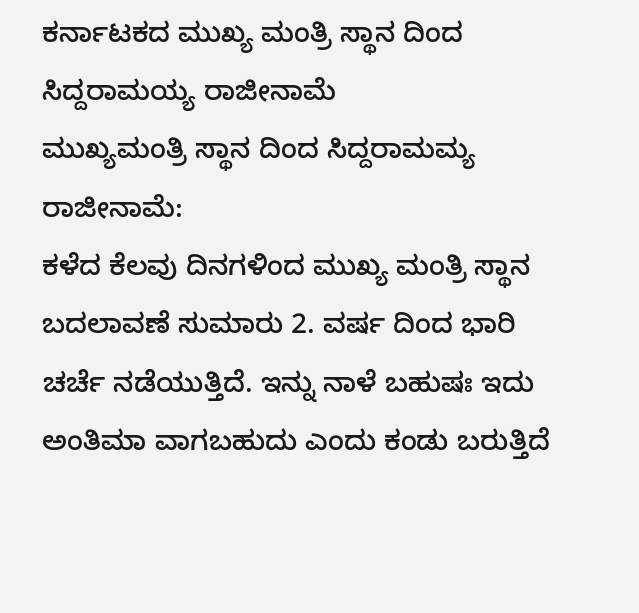ಕರ್ನಾಟಕದ ಮುಖ್ಯ ಮಂತ್ರಿ ಸ್ಥಾನ ದಿಂದ ಸಿದ್ದರಾಮಯ್ಯ ರಾಜೀನಾಮೆ
ಮುಖ್ಯಮಂತ್ರಿ ಸ್ಥಾನ ದಿಂದ ಸಿದ್ದರಾಮಮ್ಯ ರಾಜೀನಾಮೆ:
ಕಳೆದ ಕೆಲವು ದಿನಗಳಿಂದ ಮುಖ್ಯ ಮಂತ್ರಿ ಸ್ಥಾನ ಬದಲಾವಣೆ ಸುಮಾರು 2. ವರ್ಷ ದಿಂದ ಭಾರಿ ಚರ್ಚೆ ನಡೆಯುತ್ತಿದೆ. ಇನ್ನು ನಾಳೆ ಬಹುಷಃ ಇದು ಅಂತಿಮಾ ವಾಗಬಹುದು ಎಂದು ಕಂಡು ಬರುತ್ತಿದೆ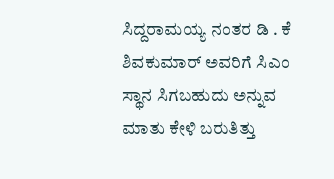ಸಿದ್ದರಾಮಯ್ಯ ನಂತರ ಡಿ . ಕೆ ಶಿವಕುಮಾರ್ ಅವರಿಗೆ ಸಿಎಂ ಸ್ಥಾನ ಸಿಗಬಹುದು ಅನ್ನುವ ಮಾತು ಕೇಳಿ ಬರುತಿತ್ತು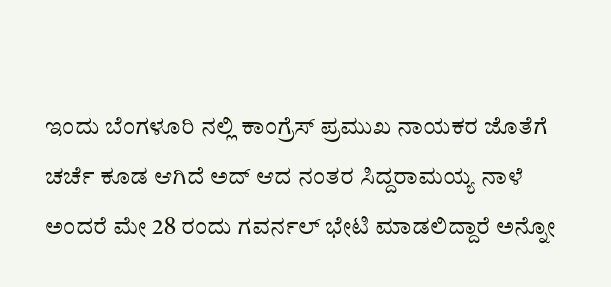ಇಂದು ಬೆಂಗಳೂರಿ ನಲ್ಲಿ ಕಾಂಗ್ರೆಸ್ ಪ್ರಮುಖ ನಾಯಕರ ಜೊತೆಗೆ ಚರ್ಚೆ ಕೂಡ ಆಗಿದೆ ಅದ್ ಆದ ನಂತರ ಸಿದ್ದರಾಮಯ್ಯ ನಾಳೆ ಅಂದರೆ ಮೇ 28 ರಂದು ಗವರ್ನಲ್ ಭೇಟಿ ಮಾಡಲಿದ್ದಾರೆ ಅನ್ನೋ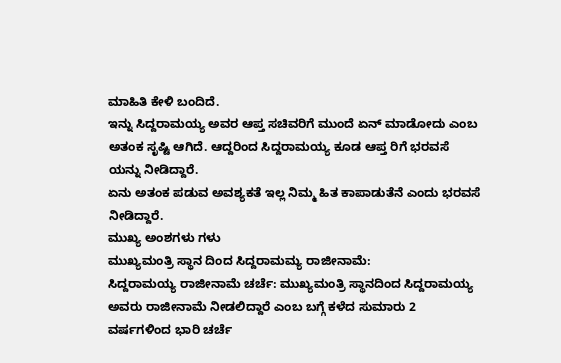ಮಾಹಿತಿ ಕೇಳಿ ಬಂದಿದೆ.
ಇನ್ನು ಸಿದ್ದರಾಮಯ್ಯ ಅವರ ಆಪ್ತ ಸಚಿವರಿಗೆ ಮುಂದೆ ಏನ್ ಮಾಡೋದು ಎಂಬ ಅತಂಕ ಸೃಷ್ಟಿ ಆಗಿದೆ. ಆದ್ದರಿಂದ ಸಿದ್ದರಾಮಯ್ಯ ಕೂಡ ಆಪ್ತ ರಿಗೆ ಭರವಸೆ ಯನ್ನು ನೀಡಿದ್ದಾರೆ.
ಏನು ಅತಂಕ ಪಡುವ ಅವಶ್ಯಕತೆ ಇಲ್ಲ ನಿಮ್ಮ ಹಿತ ಕಾಪಾಡುತೆನೆ ಎಂದು ಭರವಸೆ ನೀಡಿದ್ದಾರೆ.
ಮುಖ್ಯ ಅಂಶಗಳು ಗಳು
ಮುಖ್ಯಮಂತ್ರಿ ಸ್ಥಾನ ದಿಂದ ಸಿದ್ದರಾಮಮ್ಯ ರಾಜೀನಾಮೆ:
ಸಿದ್ದರಾಮಯ್ಯ ರಾಜೀನಾಮೆ ಚರ್ಚೆ: ಮುಖ್ಯಮಂತ್ರಿ ಸ್ಥಾನದಿಂದ ಸಿದ್ದರಾಮಯ್ಯ ಅವರು ರಾಜೀನಾಮೆ ನೀಡಲಿದ್ದಾರೆ ಎಂಬ ಬಗ್ಗೆ ಕಳೆದ ಸುಮಾರು 2 ವರ್ಷಗಳಿಂದ ಭಾರಿ ಚರ್ಚೆ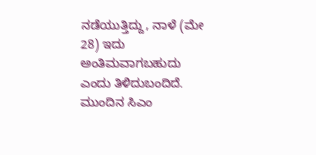ನಡೆಯುತ್ತಿದ್ದು, ನಾಳೆ (ಮೇ 28) ಇದು ಅಂತಿಮವಾಗಬಹುದು ಎಂದು ತಿಳಿದುಬಂದಿದೆ.
ಮುಂದಿನ ಸಿಎಂ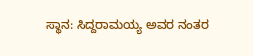ಸ್ಥಾನ: ಸಿದ್ದರಾಮಯ್ಯ ಅವರ ನಂತರ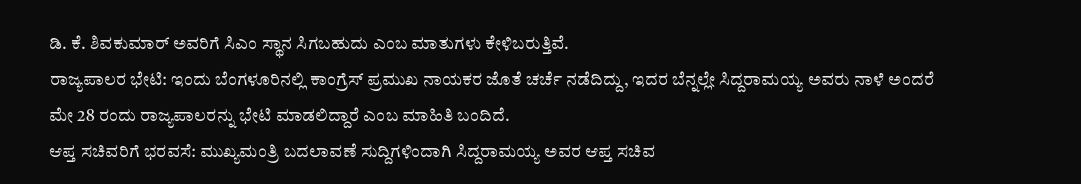ಡಿ. ಕೆ. ಶಿವಕುಮಾರ್ ಅವರಿಗೆ ಸಿಎಂ ಸ್ಥಾನ ಸಿಗಬಹುದು ಎಂಬ ಮಾತುಗಳು ಕೇಳಿಬರುತ್ತಿವೆ.
ರಾಜ್ಯಪಾಲರ ಭೇಟಿ: ಇಂದು ಬೆಂಗಳೂರಿನಲ್ಲಿ ಕಾಂಗ್ರೆಸ್ ಪ್ರಮುಖ ನಾಯಕರ ಜೊತೆ ಚರ್ಚೆ ನಡೆದಿದ್ದು, ಇದರ ಬೆನ್ನಲ್ಲೇ ಸಿದ್ದರಾಮಯ್ಯ ಅವರು ನಾಳೆ ಅಂದರೆ ಮೇ 28 ರಂದು ರಾಜ್ಯಪಾಲರನ್ನು ಭೇಟಿ ಮಾಡಲಿದ್ದಾರೆ ಎಂಬ ಮಾಹಿತಿ ಬಂದಿದೆ.
ಆಪ್ತ ಸಚಿವರಿಗೆ ಭರವಸೆ: ಮುಖ್ಯಮಂತ್ರಿ ಬದಲಾವಣೆ ಸುದ್ದಿಗಳಿಂದಾಗಿ ಸಿದ್ದರಾಮಯ್ಯ ಅವರ ಆಪ್ತ ಸಚಿವ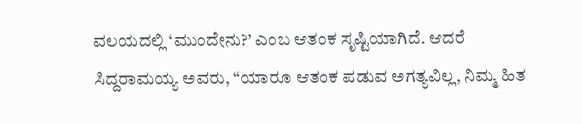ವಲಯದಲ್ಲಿ ‘ಮುಂದೇನು?’ ಎಂಬ ಆತಂಕ ಸೃಷ್ಟಿಯಾಗಿದೆ. ಆದರೆ ಸಿದ್ದರಾಮಯ್ಯ ಅವರು, “ಯಾರೂ ಆತಂಕ ಪಡುವ ಅಗತ್ಯವಿಲ್ಲ, ನಿಮ್ಮ ಹಿತ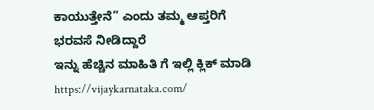ಕಾಯುತ್ತೇನೆ” ಎಂದು ತಮ್ಮ ಆಪ್ತರಿಗೆ ಭರವಸೆ ನೀಡಿದ್ದಾರೆ
ಇನ್ನು ಹೆಚ್ಚಿನ ಮಾಹಿತಿ ಗೆ ಇಲ್ಲಿ ಕ್ಲಿಕ್ ಮಾಡಿ https://vijaykarnataka.com/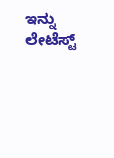ಇನ್ನು ಲೇಟೆಸ್ಟ್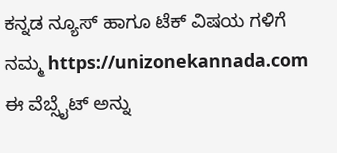ಕನ್ನಡ ನ್ಯೂಸ್ ಹಾಗೂ ಟೆಕ್ ವಿಷಯ ಗಳಿಗೆ ನಮ್ಮ https://unizonekannada.com ಈ ವೆಬ್ಸೈಟ್ ಅನ್ನು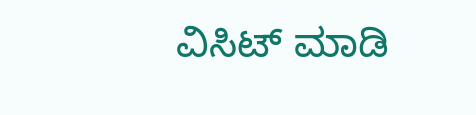ವಿಸಿಟ್ ಮಾಡಿ